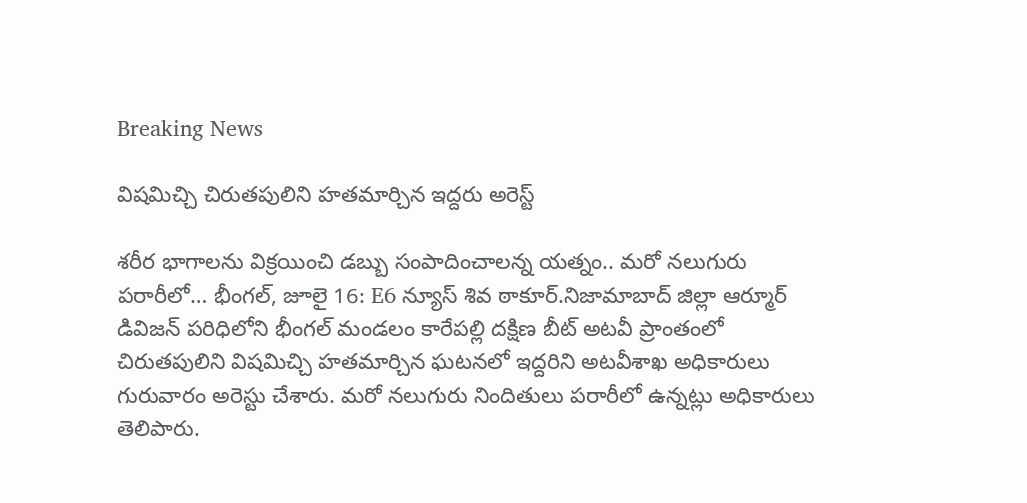Breaking News

విషమిచ్చి చిరుతపులిని హతమార్చిన ఇద్దరు అరెస్ట్

శరీర భాగాలను విక్రయించి డబ్బు సంపాదించాలన్న యత్నం.. మరో నలుగురు పరారీలో… భీంగల్, జూలై 16: E6 న్యూస్ శివ ఠాకూర్.నిజామాబాద్ జిల్లా ఆర్మూర్ డివిజన్ పరిధిలోని భీంగల్ మండలం కారేపల్లి దక్షిణ బీట్ అటవీ ప్రాంతంలో చిరుతపులిని విషమిచ్చి హతమార్చిన ఘటనలో ఇద్దరిని అటవీశాఖ అధికారులు గురువారం అరెస్టు చేశారు. మరో నలుగురు నిందితులు పరారీలో ఉన్నట్లు అధికారులు తెలిపారు.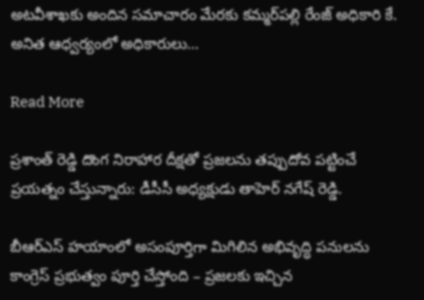అటవీశాఖకు అందిన సమాచారం మేరకు కమ్మర్‌పల్లి రేంజ్ అధికారి కే. అనిత ఆధ్వర్యంలో అధికారులు…

Read More

ప్రశాంత్ రెడ్డి దొంగ నిరాహార దీక్షతో ప్రజలను తప్పుదోవ పట్టించే ప్రయత్నం చేస్తున్నారు: డీసీసీ అధ్యక్షుడు తాహెర్ నగేష్ రెడ్డి.

బీఆర్ఎస్ హయాంలో అసంపూర్తిగా మిగిలిన అభివృద్ధి పనులను కాంగ్రెస్ ప్రభుత్వం పూర్తి చేస్తోంది – ప్రజలకు ఇచ్చిన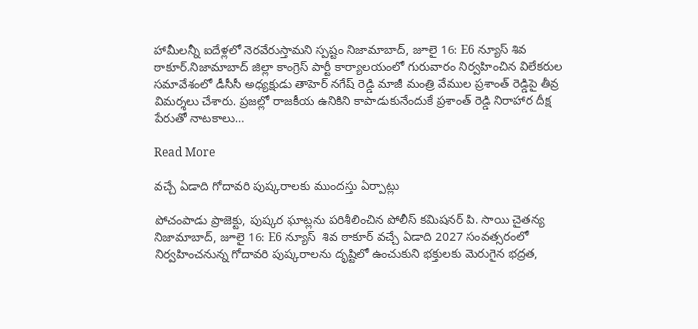హామీలన్నీ ఐదేళ్లలో నెరవేరుస్తామని స్పష్టం నిజామాబాద్, జూలై 16: E6 న్యూస్ శివ ఠాకూర్.నిజామాబాద్ జిల్లా కాంగ్రెస్ పార్టీ కార్యాలయంలో గురువారం నిర్వహించిన విలేకరుల సమావేశంలో డీసీసీ అధ్యక్షుడు తాహెర్ నగేష్ రెడ్డి మాజీ మంత్రి వేముల ప్రశాంత్ రెడ్డిపై తీవ్ర విమర్శలు చేశారు. ప్రజల్లో రాజకీయ ఉనికిని కాపాడుకునేందుకే ప్రశాంత్ రెడ్డి నిరాహార దీక్ష పేరుతో నాటకాలు…

Read More

వచ్చే ఏడాది గోదావరి పుష్కరాలకు ముందస్తు ఏర్పాట్లు

పోచంపాడు ప్రాజెక్టు, పుష్కర ఘాట్లను పరిశీలించిన పోలీస్ కమిషనర్ పి. సాయి చైతన్య నిజామాబాద్, జూలై 16: E6 న్యూస్  శివ ఠాకూర్ వచ్చే ఏడాది 2027 సంవత్సరంలో నిర్వహించనున్న గోదావరి పుష్కరాలను దృష్టిలో ఉంచుకుని భక్తులకు మెరుగైన భద్రత,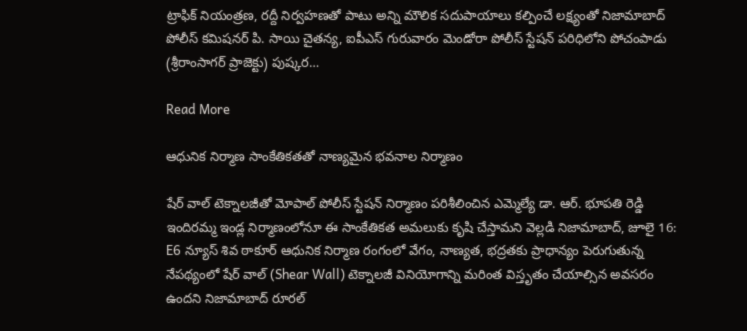ట్రాఫిక్ నియంత్రణ, రద్దీ నిర్వహణతో పాటు అన్ని మౌలిక సదుపాయాలు కల్పించే లక్ష్యంతో నిజామాబాద్ పోలీస్ కమిషనర్ పి. సాయి చైతన్య, ఐపీఎస్ గురువారం మెండోరా పోలీస్ స్టేషన్ పరిధిలోని పోచంపాడు (శ్రీరాంసాగర్ ప్రాజెక్టు) పుష్కర…

Read More

ఆధునిక నిర్మాణ సాంకేతికతతో నాణ్యమైన భవనాల నిర్మాణం

షేర్ వాల్ టెక్నాలజీతో మోపాల్ పోలీస్ స్టేషన్ నిర్మాణం పరిశీలించిన ఎమ్మెల్యే డా. ఆర్. భూపతి రెడ్డి ఇందిరమ్మ ఇండ్ల నిర్మాణంలోనూ ఈ సాంకేతికత అమలుకు కృషి చేస్తామని వెల్లడి నిజామాబాద్, జూలై 16: E6 న్యూస్ శివ ఠాకూర్ ఆధునిక నిర్మాణ రంగంలో వేగం, నాణ్యత, భద్రతకు ప్రాధాన్యం పెరుగుతున్న నేపథ్యంలో షేర్ వాల్ (Shear Wall) టెక్నాలజీ వినియోగాన్ని మరింత విస్తృతం చేయాల్సిన అవసరం ఉందని నిజామాబాద్ రూరల్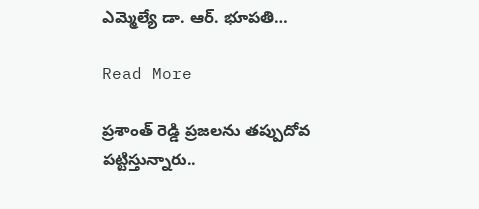ఎమ్మెల్యే డా. ఆర్. భూపతి…

Read More

ప్రశాంత్ రెడ్డి ప్రజలను తప్పుదోవ పట్టిస్తున్నారు..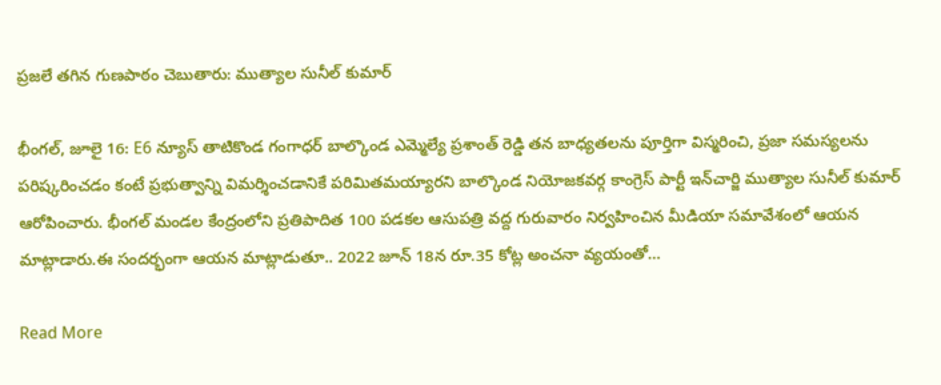ప్రజలే తగిన గుణపాఠం చెబుతారు: ముత్యాల సునీల్ కుమార్

భీంగల్, జూలై 16: E6 న్యూస్ తాటికొండ గంగాధర్ బాల్కొండ ఎమ్మెల్యే ప్రశాంత్ రెడ్డి తన బాధ్యతలను పూర్తిగా విస్మరించి, ప్రజా సమస్యలను పరిష్కరించడం కంటే ప్రభుత్వాన్ని విమర్శించడానికే పరిమితమయ్యారని బాల్కొండ నియోజకవర్గ కాంగ్రెస్ పార్టీ ఇన్‌చార్జి ముత్యాల సునీల్ కుమార్ ఆరోపించారు. భీంగల్ మండల కేంద్రంలోని ప్రతిపాదిత 100 పడకల ఆసుపత్రి వద్ద గురువారం నిర్వహించిన మీడియా సమావేశంలో ఆయన మాట్లాడారు.ఈ సందర్భంగా ఆయన మాట్లాడుతూ.. 2022 జూన్ 18న రూ.35 కోట్ల అంచనా వ్యయంతో…

Read More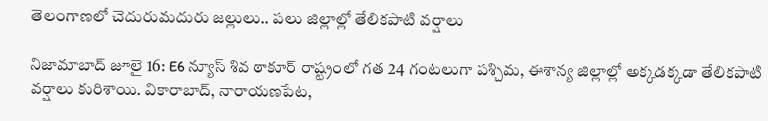తెలంగాణలో చెదురుమదురు జల్లులు.. పలు జిల్లాల్లో తేలికపాటి వర్షాలు

నిజామాబాద్ జూలై 16: E6 న్యూస్ శివ ఠాకూర్ రాష్ట్రంలో గత 24 గంటలుగా పశ్చిమ, ఈశాన్య జిల్లాల్లో అక్కడక్కడా తేలికపాటి వర్షాలు కురిశాయి. వికారాబాద్, నారాయణపేట,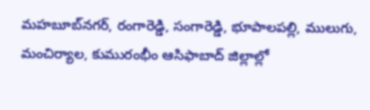మహబూబ్‌నగర్, రంగారెడ్డి, సంగారెడ్డి, భూపాలపల్లి, ములుగు, మంచిర్యాల, కుమురంభీం ఆసిఫాబాద్ జిల్లాల్లో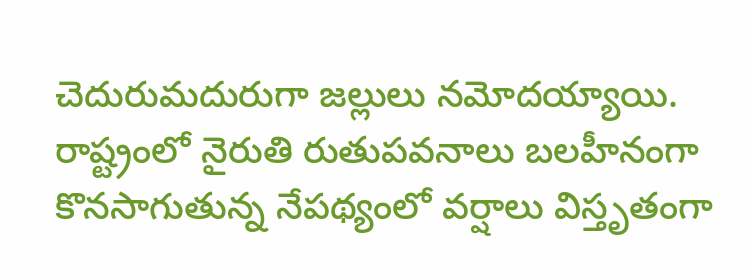చెదురుమదురుగా జల్లులు నమోదయ్యాయి. రాష్ట్రంలో నైరుతి రుతుపవనాలు బలహీనంగా కొనసాగుతున్న నేపథ్యంలో వర్షాలు విస్తృతంగా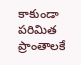కాకుండా పరిమిత ప్రాంతాలకే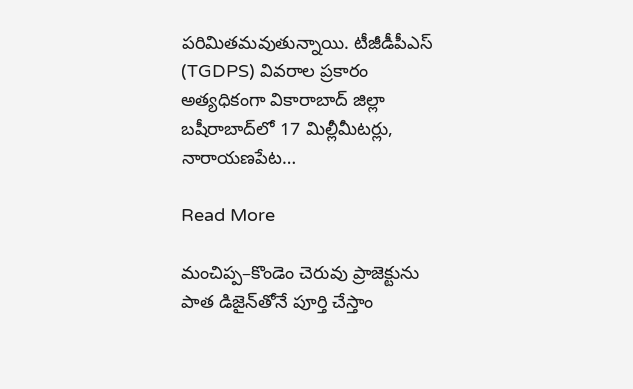పరిమితమవుతున్నాయి. టీజీడీపీఎస్ (TGDPS) వివరాల ప్రకారం అత్యధికంగా వికారాబాద్ జిల్లా బషీరాబాద్‌లో 17 మిల్లీమీటర్లు, నారాయణపేట…

Read More

మంచిప్ప–కొండెం చెరువు ప్రాజెక్టును పాత డిజైన్‌తోనే పూర్తి చేస్తాం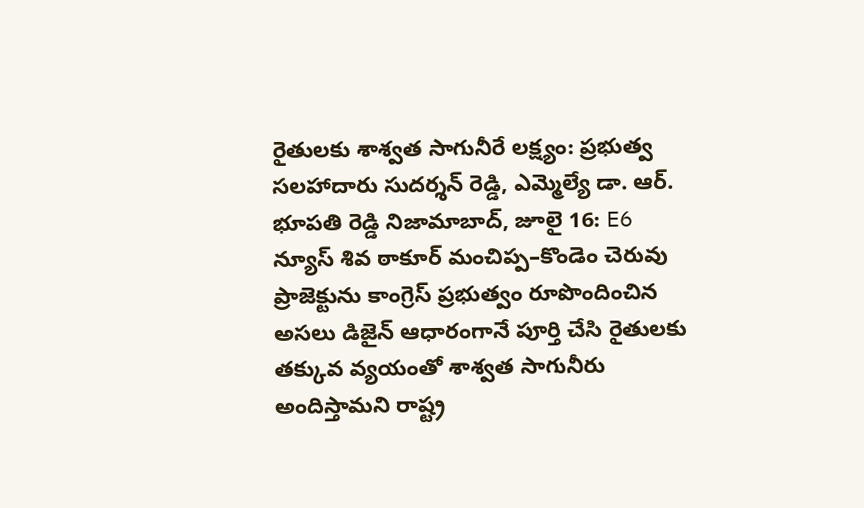రైతులకు శాశ్వత సాగునీరే లక్ష్యం: ప్రభుత్వ సలహాదారు సుదర్శన్ రెడ్డి, ఎమ్మెల్యే డా. ఆర్. భూపతి రెడ్డి నిజామాబాద్, జూలై 16: E6 న్యూస్ శివ ఠాకూర్ మంచిప్ప–కొండెం చెరువు ప్రాజెక్టును కాంగ్రెస్ ప్రభుత్వం రూపొందించిన అసలు డిజైన్ ఆధారంగానే పూర్తి చేసి రైతులకు తక్కువ వ్యయంతో శాశ్వత సాగునీరు అందిస్తామని రాష్ట్ర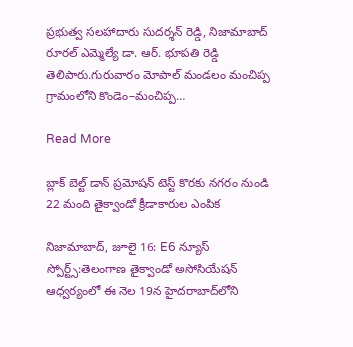ప్రభుత్వ సలహాదారు సుదర్శన్ రెడ్డి, నిజామాబాద్ రూరల్ ఎమ్మెల్యే డా. ఆర్. భూపతి రెడ్డి తెలిపారు.గురువారం మోపాల్ మండలం మంచిప్ప గ్రామంలోని కొండెం–మంచిప్ప…

Read More

బ్లాక్ బెల్ట్ డాన్ ప్రమోషన్ టెస్ట్‌ కొరకు నగరం నుండి 22 మంది తైక్వాండో క్రీడాకారుల ఎంపిక

నిజామాబాద్, జూలై 16: E6 న్యూస్ స్పోర్ట్స్:తెలంగాణ తైక్వాండో అసోసియేషన్ ఆధ్వర్యంలో ఈ నెల 19న హైదరాబాద్‌లోని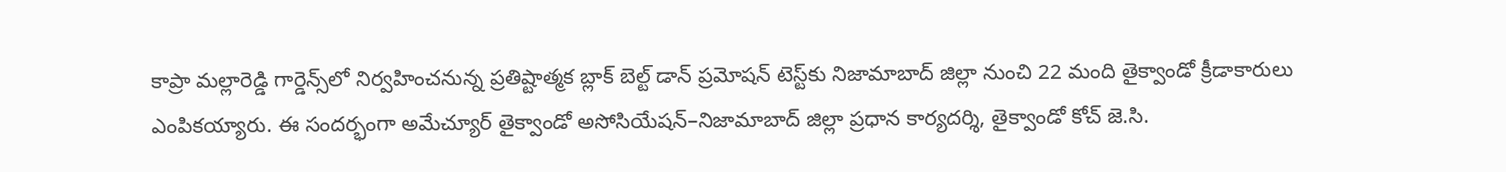కాప్రా మల్లారెడ్డి గార్డెన్స్‌లో నిర్వహించనున్న ప్రతిష్టాత్మక బ్లాక్ బెల్ట్ డాన్ ప్రమోషన్ టెస్ట్‌కు నిజామాబాద్ జిల్లా నుంచి 22 మంది తైక్వాండో క్రీడాకారులు ఎంపికయ్యారు. ఈ సందర్భంగా అమేచ్యూర్ తైక్వాండో అసోసియేషన్–నిజామాబాద్ జిల్లా ప్రధాన కార్యదర్శి, తైక్వాండో కోచ్ జె.సి.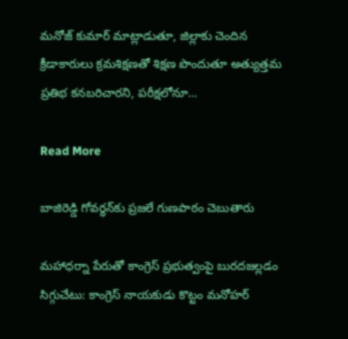మనోజ్ కుమార్ మాట్లాడుతూ, జిల్లాకు చెందిన క్రీడాకారులు క్రమశిక్షణతో శిక్షణ పొందుతూ అత్యుత్తమ ప్రతిభ కనబరిచారని, పరీక్షలోనూ…

Read More

బాజిరెడ్డి గోవర్ధన్‌కు ప్రజలే గుణపాఠం చెబుతారు

మహాధర్నా పేరుతో కాంగ్రెస్ ప్రభుత్వంపై బురదజల్లడం సిగ్గుచేటు: కాంగ్రెస్ నాయకుడు కొట్టం మనోహర్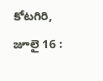కోటగిరి, జూలై 16 :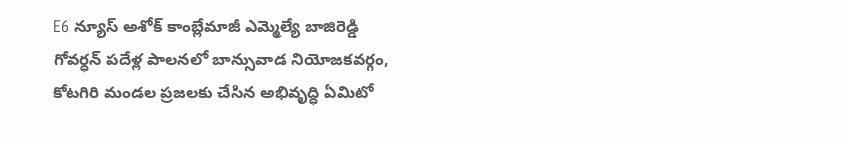E6 న్యూస్ అశోక్ కాంబ్లేమాజీ ఎమ్మెల్యే బాజిరెడ్డి గోవర్ధన్ పదేళ్ల పాలనలో బాన్సువాడ నియోజకవర్గం, కోటగిరి మండల ప్రజలకు చేసిన అభివృద్ధి ఏమిటో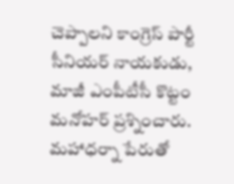చెప్పాలని కాంగ్రెస్ పార్టీ సీనియర్ నాయకుడు, మాజీ ఎంపీటీసీ కొట్టం మనోహర్ ప్రశ్నించారు. మహాధర్నా పేరుతో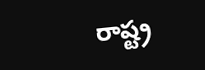రాష్ట్ర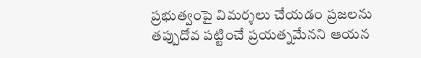ప్రభుత్వంపై విమర్శలు చేయడం ప్రజలను తప్పుదోవ పట్టించే ప్రయత్నమేనని ఆయన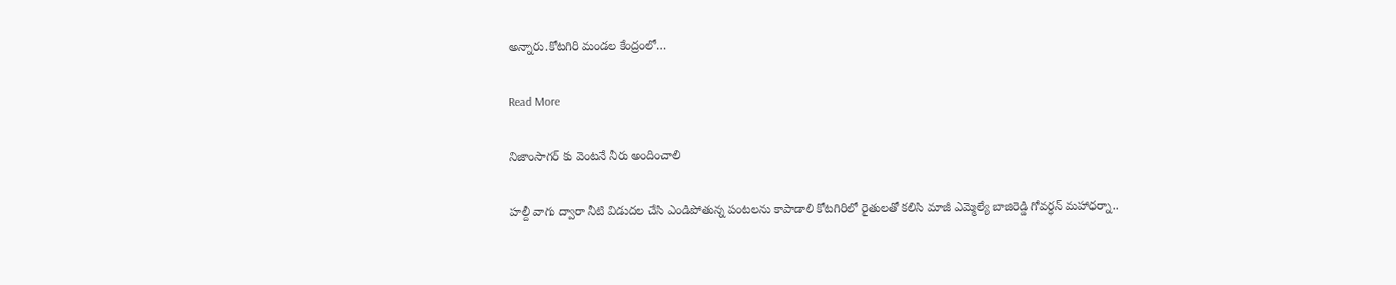అన్నారు.కోటగిరి మండల కేంద్రంలో…

Read More

నిజాంసాగర్ కు వెంటనే నీరు అందించాలి

హల్దీ వాగు ద్వారా నీటి విడుదల చేసి ఎండిపోతున్న పంటలను కాపాడాలి కోటగిరిలో రైతులతో కలిసి మాజీ ఎమ్మెల్యే బాజిరెడ్డి గోవర్ధన్ మహాధర్నా..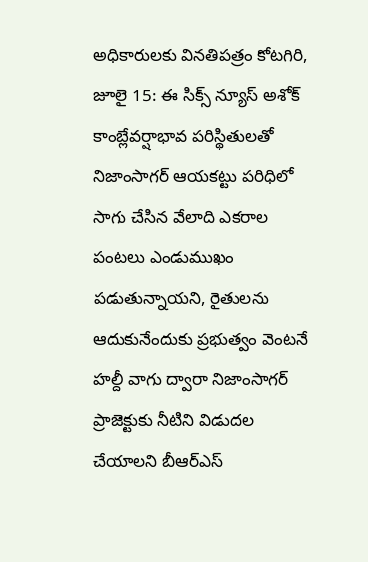అధికారులకు వినతిపత్రం కోటగిరి, జూలై 15: ఈ సిక్స్ న్యూస్ అశోక్ కాంబ్లేవర్షాభావ పరిస్థితులతో నిజాంసాగర్ ఆయకట్టు పరిధిలో సాగు చేసిన వేలాది ఎకరాల పంటలు ఎండుముఖం పడుతున్నాయని, రైతులను ఆదుకునేందుకు ప్రభుత్వం వెంటనే హల్దీ వాగు ద్వారా నిజాంసాగర్ ప్రాజెక్టుకు నీటిని విడుదల చేయాలని బీఆర్ఎస్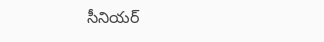సీనియర్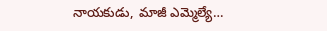నాయకుడు, మాజీ ఎమ్మెల్యే…